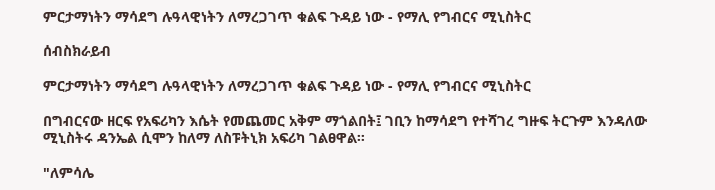ምርታማነትን ማሳደግ ሉዓላዊነትን ለማረጋገጥ ቁልፍ ጉዳይ ነው - የማሊ የግብርና ሚኒስትር

ሰብስክራይብ

ምርታማነትን ማሳደግ ሉዓላዊነትን ለማረጋገጥ ቁልፍ ጉዳይ ነው - የማሊ የግብርና ሚኒስትር

በግብርናው ዘርፍ የአፍሪካን እሴት የመጨመር አቅም ማጎልበት፤ ገቢን ከማሳደግ የተሻገረ ግዙፍ ትርጉም እንዳለው ሚኒስትሩ ዳንኤል ሲሞን ከለማ ለስፑትኒክ አፍሪካ ገልፀዋል፡፡

"ለምሳሌ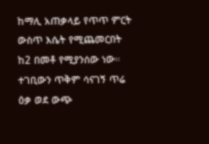ከማሊ አጠቃላይ የጥጥ ምርት ውስጥ እሴት የሚጨመርበት ከ2 በመቶ የሚያንሰው ነው። ተገቢውን ጥቅም ሳናገኝ ጥሬ ዕቃ ወደ ውጭ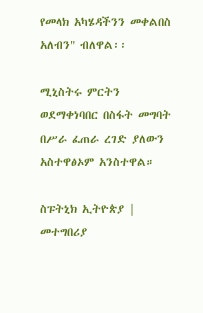የመላክ አካሄዳችንን መቀልበስ አለብን" ብለዋል፡፡

ሚኒስትሩ ምርትን ወደማቀነባበር በስፋት መግባት በሥራ ፈጠራ ረገድ ያለውን አስተዋፅኦም አንስተዋል።

ስፑትኒክ ኢትዮጵያ | መተግበሪያ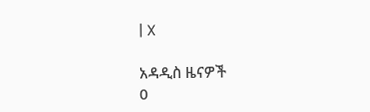| X

አዳዲስ ዜናዎች
0